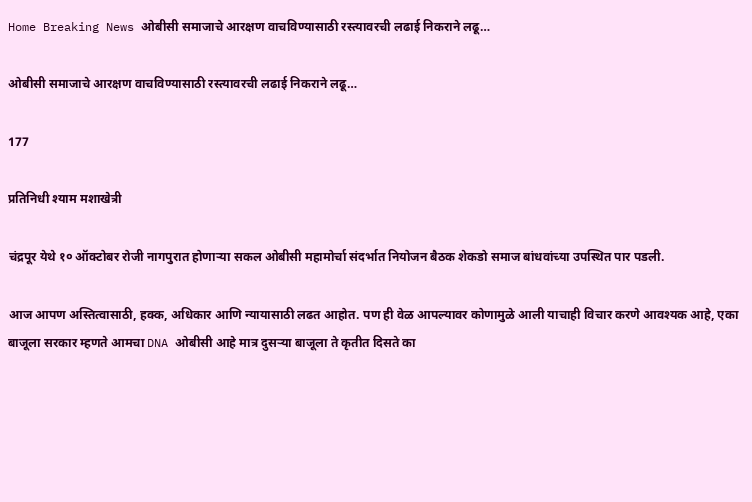Home Breaking News ओबीसी समाजाचे आरक्षण वाचविण्यासाठी रस्त्यावरची लढाई निकराने लढू…

ओबीसी समाजाचे आरक्षण वाचविण्यासाठी रस्त्यावरची लढाई निकराने लढू…

177

प्रतिनिधी श्याम मशाखेत्री

चंद्रपूर येथे १० ऑक्टोबर रोजी नागपुरात होणाऱ्या सकल ओबीसी महामोर्चा संदर्भात नियोजन बैठक शेकडो समाज बांधवांच्या उपस्थित पार पडली.

आज आपण अस्तित्वासाठी, हक्क, अधिकार आणि न्यायासाठी लढत आहोत. पण ही वेळ आपल्यावर कोणामुळे आली याचाही विचार करणे आवश्यक आहे, एका बाजूला सरकार म्हणते आमचा DNA ओबीसी आहे मात्र दुसऱ्या बाजूला ते कृतीत दिसते का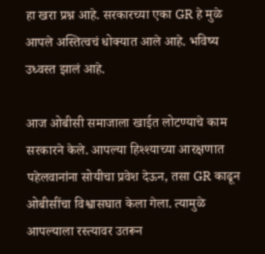हा खरा प्रश्न आहे. सरकारच्या एका GR हे मुळे आपले अस्तित्वचं धोक्यात आले आहे. भविष्य उध्वस्त झालं आहे.

आज ओबीसी समाजाला खाईत लोटण्याचे काम सरकारने केले. आपल्या हिश्श्याच्या आरक्षणात पहेलवानांना सोयीचा प्रवेश देऊन, तसा GR काढून ओबीसींचा विश्वासघात केला गेला. त्यामुळे आपल्याला रस्त्यावर उतरून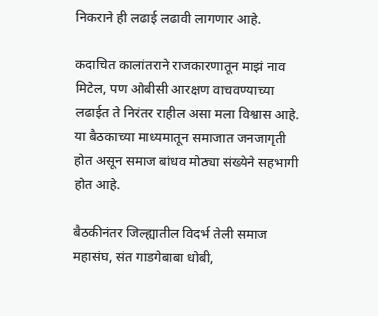निकराने ही लढाई लढावी लागणार आहे.

कदाचित कालांतराने राजकारणातून माझं नाव मिटेल, पण ओबीसी आरक्षण वाचवण्याच्या लढाईत ते निरंतर राहील असा मला विश्वास आहे. या बैठकाच्या माध्यमातून समाजात जनजागृती होत असून समाज बांधव मोठ्या संख्येने सहभागी होत आहे.

बैठकीनंतर जिल्ह्यातील विदर्भ तेली समाज महासंघ, संत गाडगेबाबा धोबी,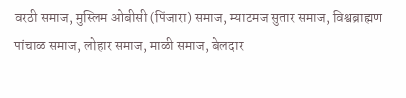वरठी समाज, मुस्लिम ओबीसी (पिंजारा) समाज, म्याटमज सुतार समाज, विश्वब्राह्मण पांचाळ समाज, लोहार समाज, माळी समाज, बेलदार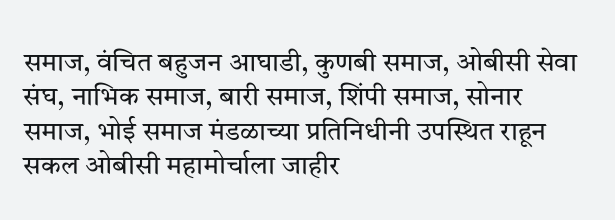समाज, वंचित बहुजन आघाडी, कुणबी समाज, ओबीसी सेवा संघ, नाभिक समाज, बारी समाज, शिंपी समाज, सोनार समाज, भोई समाज मंडळाच्या प्रतिनिधीनी उपस्थित राहून सकल ओबीसी महामोर्चाला जाहीर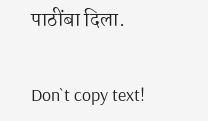पाठींबा दिला.

Don`t copy text!